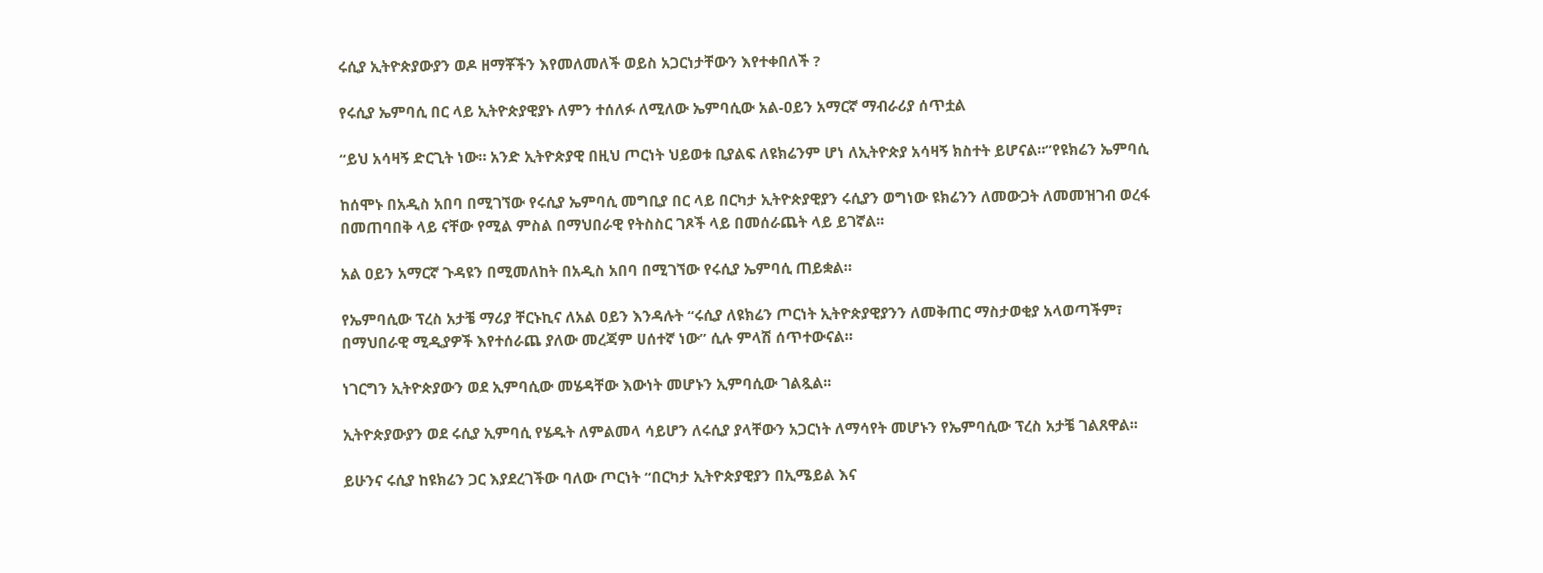ሩሲያ ኢትዮጵያውያን ወዶ ዘማቾችን እየመለመለች ወይስ አጋርነታቸውን እየተቀበለች ?

የሩሲያ ኤምባሲ በር ላይ ኢትዮጵያዊያኑ ለምን ተሰለፉ ለሚለው ኤምባሲው አል-ዐይን አማርኛ ማብራሪያ ሰጥቷል

“ይህ አሳዛኝ ድርጊት ነው። አንድ ኢትዮጵያዊ በዚህ ጦርነት ህይወቱ ቢያልፍ ለዩክሬንም ሆነ ለኢትዮጵያ አሳዛኝ ክስተት ይሆናል።”የዩክሬን ኤምባሲ

ከሰሞኑ በአዲስ አበባ በሚገኘው የሩሲያ ኤምባሲ መግቢያ በር ላይ በርካታ ኢትዮጵያዊያን ሩሲያን ወግነው ዩክሬንን ለመውጋት ለመመዝገብ ወረፋ በመጠባበቅ ላይ ናቸው የሚል ምስል በማህበራዊ የትስስር ገጾች ላይ በመሰራጨት ላይ ይገኛል፡፡

አል ዐይን አማርኛ ጉዳዩን በሚመለከት በአዲስ አበባ በሚገኘው የሩሲያ ኤምባሲ ጠይቋል።

የኤምባሲው ፕረስ አታቼ ማሪያ ቸርኑኪና ለአል ዐይን እንዳሉት “ሩሲያ ለዩክሬን ጦርነት ኢትዮጵያዊያንን ለመቅጠር ማስታወቂያ አላወጣችም፣ በማህበራዊ ሚዲያዎች እየተሰራጨ ያለው መረጃም ሀሰተኛ ነው” ሲሉ ምላሽ ሰጥተውናል።

ነገርግን ኢትዮጵያውን ወደ ኢምባሲው መሄዳቸው እውነት መሆኑን ኢምባሲው ገልጿል፡፡

ኢትዮጵያውያን ወደ ሩሲያ ኢምባሲ የሄዱት ለምልመላ ሳይሆን ለሩሲያ ያላቸውን አጋርነት ለማሳየት መሆኑን የኤምባሲው ፕረስ አታቼ ገልጸዋል፡፡

ይሁንና ሩሲያ ከዩክሬን ጋር እያደረገችው ባለው ጦርነት “በርካታ ኢትዮጵያዊያን በኢሜይል እና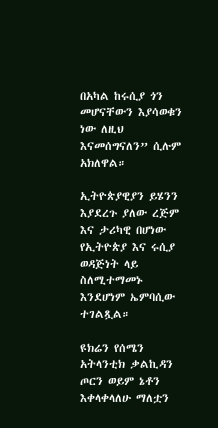በአካል ከሩሲያ ጎን መሆናቸውን እያሳወቁን ነው ለዚህ እናመሰግናለን” ሲሉም አክለዋል።

ኢትዮጵያዊያን ይሄንን እያደረጉ ያለው ረጅም እና ታሪካዊ በሆነው የኢትዮጵያ እና ሩሲያ ወዳጅነት ላይ ስለሚተማመኑ እንደሆነም ኤምባሲው ተገልጿል።

ዩክሬን የሰሜን አትላንቲክ ቃልኪዳን ጦርን ወይም ኔቶን እቀላቀላለሁ ማለቷን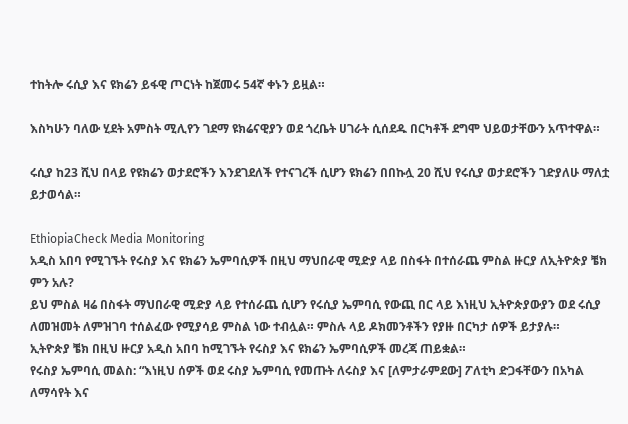ተከትሎ ሩሲያ እና ዩክሬን ይፋዊ ጦርነት ከጀመሩ 54ኛ ቀኑን ይዟል።

እስካሁን ባለው ሂደት አምስት ሚሊየን ገደማ ዩክሬናዊያን ወደ ጎረቤት ሀገራት ሲሰደዱ በርካቶች ደግሞ ህይወታቸውን አጥተዋል።

ሩሲያ ከ23 ሺህ በላይ የዩክሬን ወታደሮችን እንደገደለች የተናገረች ሲሆን ዩክሬን በበኩሏ 20 ሺህ የሩሲያ ወታደሮችን ገድያለሁ ማለቷ ይታወሳል።

EthiopiaCheck Media Monitoring
አዲስ አበባ የሚገኙት የሩስያ እና ዩክሬን ኤምባሲዎች በዚህ ማህበራዊ ሚድያ ላይ በስፋት በተሰራጨ ምስል ዙርያ ለኢትዮጵያ ቼክ ምን አሉ?
ይህ ምስል ዛሬ በስፋት ማህበራዊ ሚድያ ላይ የተሰራጨ ሲሆን የሩሲያ ኤምባሲ የውጪ በር ላይ እነዚህ ኢትዮጵያውያን ወደ ሩሲያ ለመዝመት ለምዝገባ ተሰልፈው የሚያሳይ ምስል ነው ተብሏል። ምስሉ ላይ ዶክመንቶችን የያዙ በርካታ ሰዎች ይታያሉ።
ኢትዮጵያ ቼክ በዚህ ዙርያ አዲስ አበባ ከሚገኙት የሩስያ እና ዩክሬን ኤምባሲዎች መረጃ ጠይቋል።
የሩስያ ኤምባሲ መልስ: “እነዚህ ሰዎች ወደ ሩስያ ኤምባሲ የመጡት ለሩስያ እና [ለምታራምደው] ፖለቲካ ድጋፋቸውን በአካል ለማሳየት እና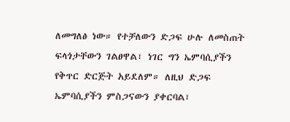ለመግለፅ ነው። የተቻለውን ድጋፍ ሁሉ ለመስጠት ፍላጎታቸውን ገልፀዋል፣ ነገር ግን ኤምባሲያችን የቅጥር ድርጅት አይደለም። ለዚህ ድጋፍ ኤምባሲያችን ምስጋናውን ያቀርባል፣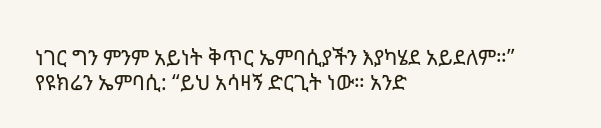ነገር ግን ምንም አይነት ቅጥር ኤምባሲያችን እያካሄደ አይደለም።”
የዩክሬን ኤምባሲ: “ይህ አሳዛኝ ድርጊት ነው። አንድ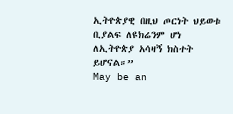ኢትዮጵያዊ በዚህ ጦርነት ህይወቱ ቢያልፍ ለዩክሬንም ሆነ ለኢትዮጵያ አሳዛኝ ክስተት ይሆናል።”
May be an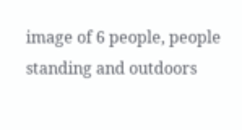image of 6 people, people standing and outdoors